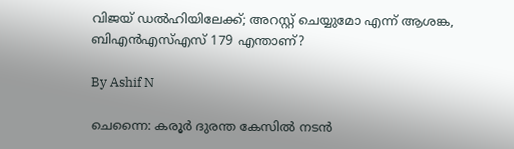വിജയ് ഡല്‍ഹിയിലേക്ക്; അറസ്റ്റ് ചെയ്യുമോ എന്ന് ആശങ്ക, ബിഎന്‍എസ്എസ് 179 എന്താണ്?

By Ashif N

ചെന്നൈ: കരൂര്‍ ദുരന്ത കേസില്‍ നടന്‍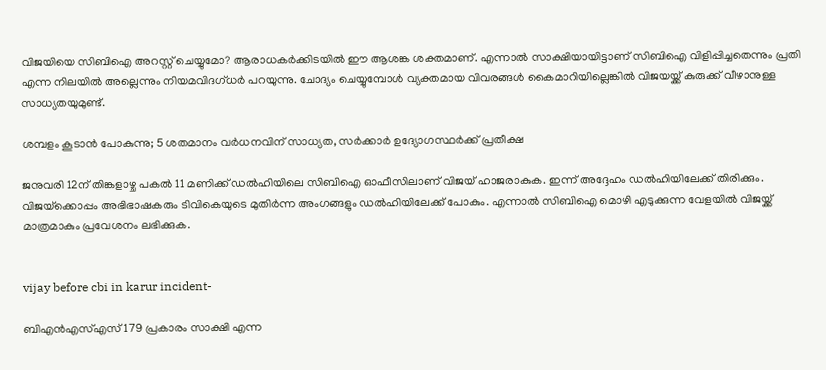വിജയിയെ സിബിഐ അറസ്റ്റ് ചെയ്യുമോ? ആരാധകര്‍ക്കിടയില്‍ ഈ ആശങ്ക ശക്തമാണ്. എന്നാല്‍ സാക്ഷിയായിട്ടാണ് സിബിഐ വിളിപ്പിച്ചതെന്നും പ്രതി എന്ന നിലയില്‍ അല്ലെന്നും നിയമവിദഗ്ധര്‍ പറയുന്നു. ചോദ്യം ചെയ്യുമ്പോള്‍ വ്യക്തമായ വിവരങ്ങള്‍ കൈമാറിയില്ലെങ്കില്‍ വിജയയ്ക്ക് കുരുക്ക് വീഴാനുള്ള സാധ്യതയുമുണ്ട്.

ശമ്പളം കൂടാന്‍ പോകുന്നു; 5 ശതമാനം വര്‍ധനവിന് സാധ്യത, സര്‍ക്കാര്‍ ഉദ്യോഗസ്ഥര്‍ക്ക് പ്രതീക്ഷ

ജനുവരി 12ന് തിങ്കളാഴ്ച പകല്‍ 11 മണിക്ക് ഡല്‍ഹിയിലെ സിബിഐ ഓഫീസിലാണ് വിജയ് ഹാജരാകുക. ഇന്ന് അദ്ദേഹം ഡല്‍ഹിയിലേക്ക് തിരിക്കും. വിജയ്‌ക്കൊപ്പം അഭിഭാഷകരും ടിവികെയുടെ മുതിര്‍ന്ന അംഗങ്ങളും ഡല്‍ഹിയിലേക്ക് പോകും. എന്നാല്‍ സിബിഐ മൊഴി എടുക്കുന്ന വേളയില്‍ വിജയ്ക്ക് മാത്രമാകും പ്രവേശനം ലഭിക്കുക.


vijay before cbi in karur incident-

ബിഎന്‍എസ്എസ് 179 പ്രകാരം സാക്ഷി എന്ന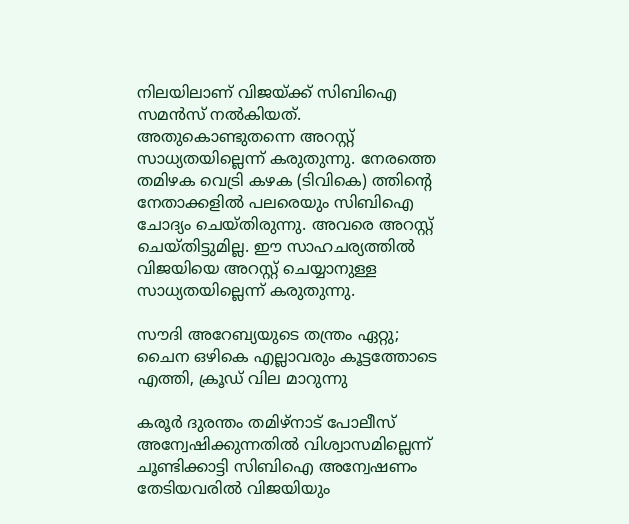നിലയിലാണ് വിജയ്ക്ക് സിബിഐ സമന്‍സ് നല്‍കിയത്. അതുകൊണ്ടുതന്നെ അറസ്റ്റ് സാധ്യതയില്ലെന്ന് കരുതുന്നു. നേരത്തെ തമിഴക വെട്രി കഴക (ടിവികെ) ത്തിന്റെ നേതാക്കളില്‍ പലരെയും സിബിഐ ചോദ്യം ചെയ്തിരുന്നു. അവരെ അറസ്റ്റ് ചെയ്തിട്ടുമില്ല. ഈ സാഹചര്യത്തില്‍ വിജയിയെ അറസ്റ്റ് ചെയ്യാനുള്ള സാധ്യതയില്ലെന്ന് കരുതുന്നു.

സൗദി അറേബ്യയുടെ തന്ത്രം ഏറ്റു; ചൈന ഒഴികെ എല്ലാവരും കൂട്ടത്തോടെ എത്തി, ക്രൂഡ് വില മാറുന്നു

കരൂര്‍ ദുരന്തം തമിഴ്‌നാട് പോലീസ് അന്വേഷിക്കുന്നതില്‍ വിശ്വാസമില്ലെന്ന് ചൂണ്ടിക്കാട്ടി സിബിഐ അന്വേഷണം തേടിയവരില്‍ വിജയിയും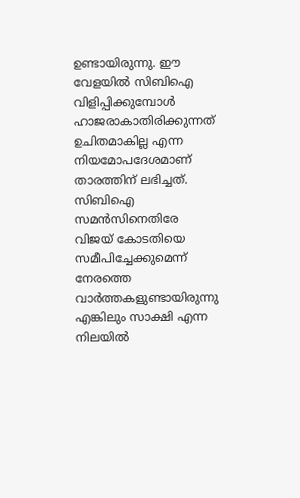ഉണ്ടായിരുന്നു. ഈ വേളയില്‍ സിബിഐ വിളിപ്പിക്കുമ്പോള്‍ ഹാജരാകാതിരിക്കുന്നത് ഉചിതമാകില്ല എന്ന നിയമോപദേശമാണ് താരത്തിന് ലഭിച്ചത്. സിബിഐ സമന്‍സിനെതിരേ വിജയ് കോടതിയെ സമീപിച്ചേക്കുമെന്ന് നേരത്തെ വാര്‍ത്തകളുണ്ടായിരുന്നു എങ്കിലും സാക്ഷി എന്ന നിലയില്‍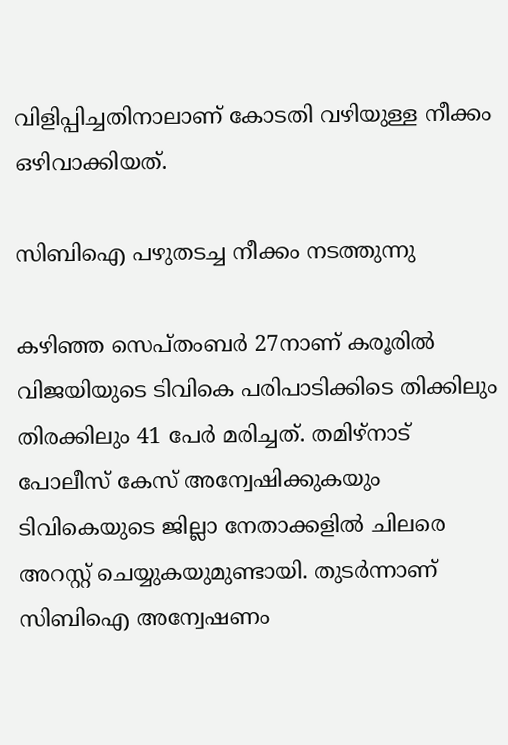വിളിപ്പിച്ചതിനാലാണ് കോടതി വഴിയുള്ള നീക്കം ഒഴിവാക്കിയത്.

സിബിഐ പഴുതടച്ച നീക്കം നടത്തുന്നു

കഴിഞ്ഞ സെപ്തംബര്‍ 27നാണ് കരൂരില്‍ വിജയിയുടെ ടിവികെ പരിപാടിക്കിടെ തിക്കിലും തിരക്കിലും 41 പേര്‍ മരിച്ചത്. തമിഴ്‌നാട് പോലീസ് കേസ് അന്വേഷിക്കുകയും ടിവികെയുടെ ജില്ലാ നേതാക്കളില്‍ ചിലരെ അറസ്റ്റ് ചെയ്യുകയുമുണ്ടായി. തുടര്‍ന്നാണ് സിബിഐ അന്വേഷണം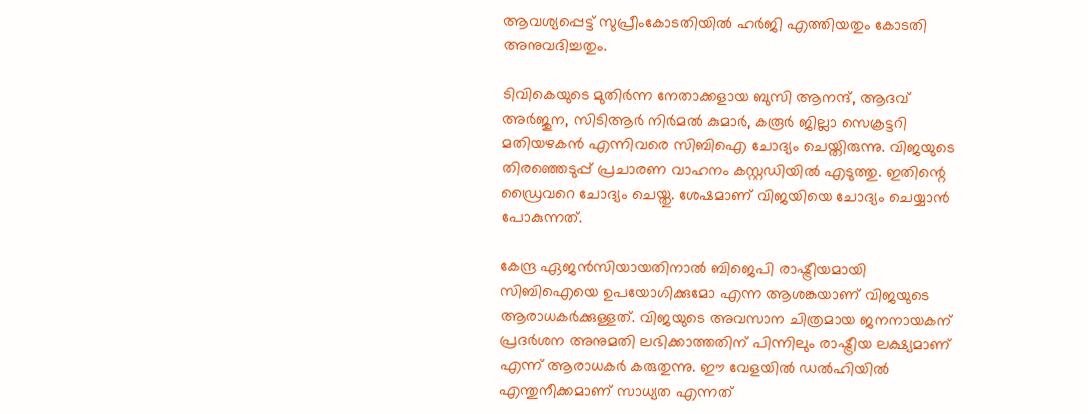ആവശ്യപ്പെട്ട് സുപ്രീംകോടതിയില്‍ ഹര്‍ജി എത്തിയതും കോടതി അനുവദിച്ചതും.

ടിവികെയുടെ മുതിര്‍ന്ന നേതാക്കളായ ബുസി ആനന്ദ്, ആദവ് അര്‍ജുന, സിടിആര്‍ നിര്‍മല്‍ കുമാര്‍, കരൂര്‍ ജില്ലാ സെക്രട്ടറി മതിയഴകന്‍ എന്നിവരെ സിബിഐ ചോദ്യം ചെയ്തിരുന്നു. വിജയുടെ തിരഞ്ഞെടുപ്പ് പ്രചാരണ വാഹനം കസ്റ്റഡിയില്‍ എടുത്തു. ഇതിന്റെ ഡ്രൈവറെ ചോദ്യം ചെയ്തു. ശേഷമാണ് വിജയിയെ ചോദ്യം ചെയ്യാന്‍ പോകുന്നത്.

കേന്ദ്ര ഏജന്‍സിയായതിനാല്‍ ബിജെപി രാഷ്ട്രീയമായി സിബിഐയെ ഉപയോഗിക്കുമോ എന്ന ആശങ്കയാണ് വിജയുടെ ആരാധകര്‍ക്കുള്ളത്. വിജയുടെ അവസാന ചിത്രമായ ജനനായകന് പ്രദര്‍ശന അനുമതി ലഭിക്കാത്തതിന് പിന്നിലും രാഷ്ട്രീയ ലക്ഷ്യമാണ് എന്ന് ആരാധകര്‍ കരുതുന്നു. ഈ വേളയില്‍ ഡല്‍ഹിയില്‍ എന്തുനീക്കമാണ് സാധ്യത എന്നത്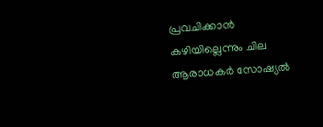പ്രവചിക്കാന്‍ കഴിയില്ലെന്നും ചില ആരാധകര്‍ സോഷ്യല്‍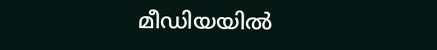മീഡിയയില്‍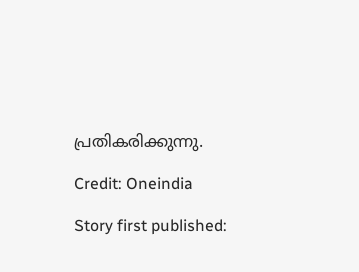പ്രതികരിക്കുന്നു.

Credit: Oneindia

Story first published: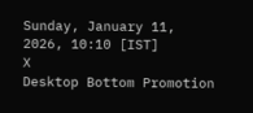Sunday, January 11, 2026, 10:10 [IST]
X
Desktop Bottom Promotion